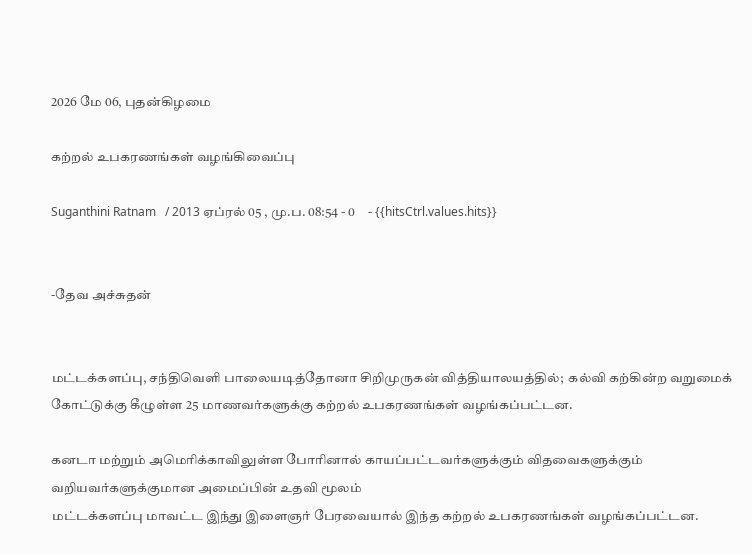2026 மே 06, புதன்கிழமை

கற்றல் உபகரணங்கள் வழங்கிவைப்பு

Suganthini Ratnam   / 2013 ஏப்ரல் 05 , மு.ப. 08:54 - 0     - {{hitsCtrl.values.hits}}


-தேவ அச்சுதன்


மட்டக்களப்பு, சந்திவெளி பாலையடித்தோனா சிறிமுருகன் வித்தியாலயத்தில்;  கல்வி கற்கின்ற வறுமைக் கோட்டுக்கு கீழுள்ள 25 மாணவர்களுக்கு கற்றல் உபகரணங்கள் வழங்கப்பட்டன.

கனடா மற்றும் அமெரிக்காவிலுள்ள போரினால் காயப்பட்டவர்களுக்கும் விதவைகளுக்கும் வறியவர்களுக்குமான அமைப்பின் உதவி மூலம்
மட்டக்களப்பு மாவட்ட இந்து இளைஞர் பேரவையால் இந்த கற்றல் உபகரணங்கள் வழங்கப்பட்டன.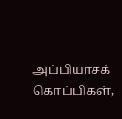அப்பியாசக் கொப்பிகள்,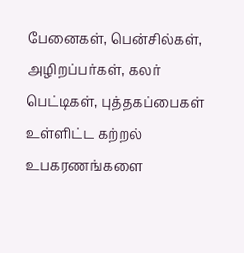பேனைகள், பென்சில்கள், அழிறப்பர்கள், கலர் பெட்டிகள், புத்தகப்பைகள் உள்ளிட்ட கற்றல் உபகரணங்களை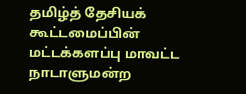தமிழ்த் தேசியக் கூட்டமைப்பின் மட்டக்களப்பு மாவட்ட நாடாளுமன்ற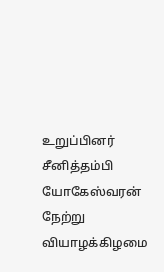உறுப்பினர் சீனித்தம்பி யோகேஸ்வரன் நேற்று வியாழக்கிழமை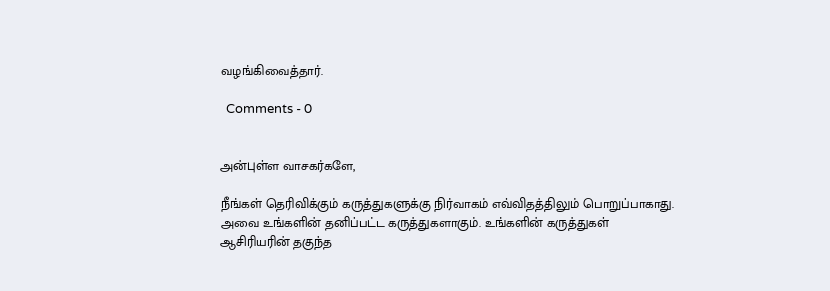வழங்கிவைத்தார்.

  Comments - 0


அன்புள்ள வாசகர்களே,

நீங்கள் தெரிவிக்கும் கருத்துகளுக்கு நிர்வாகம் எவ்விதத்திலும் பொறுப்பாகாது. அவை உங்களின் தனிப்பட்ட கருத்துகளாகும். உங்களின் கருத்துகள் ஆசிரியரின் தகுந்த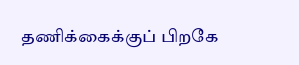தணிக்கைக்குப் பிறகே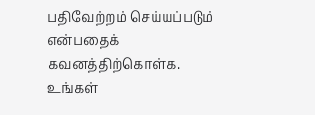பதிவேற்றம் செய்யப்படும் என்பதைக் கவனத்திற்கொள்க. உங்கள்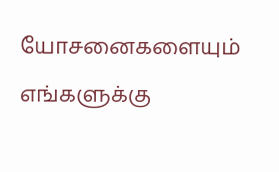யோசனைகளையும் எங்களுக்கு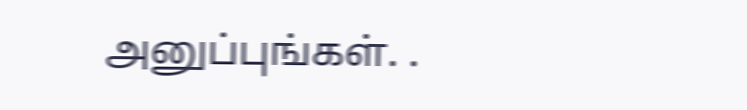அனுப்புங்கள். .